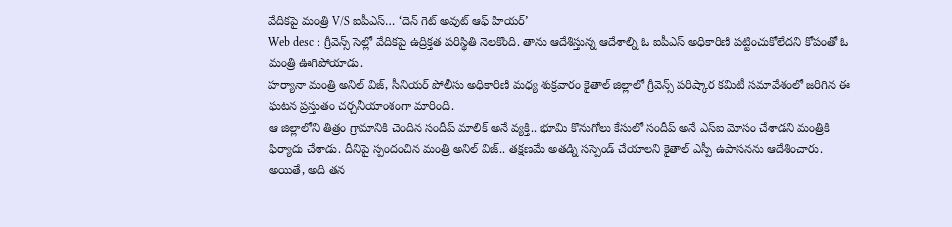వేదికపై మంత్రి V/S ఐపీఎస్… ‘దెన్ గెట్ అవుట్ ఆఫ్ హియర్’
Web desc : గ్రీవెన్స్ సెల్లో వేదికపై ఉద్రిక్తత పరిస్థితి నెలకొంది. తాను ఆదేశిస్తున్న ఆదేశాల్ని ఓ ఐపీఎస్ అధికారిణి పట్టించుకోలేదని కోపంతో ఓ మంత్రి ఊగిపోయాడు.
హర్యానా మంత్రి అనిల్ విజ్, సీనియర్ పోలీసు అధికారిణి మధ్య శుక్రవారం కైతాల్ జిల్లాలో గ్రీవెన్స్ పరిష్కార కమిటీ సమావేశంలో జరిగిన ఈ ఘటన ప్రస్తుతం చర్చనీయాంశంగా మారింది.
ఆ జిల్లాలోని తిత్రం గ్రామానికి చెందిన సందీప్ మాలిక్ అనే వ్యక్తి.. భూమి కొనుగోలు కేసులో సందీప్ అనే ఎస్ఐ మోసం చేశాడని మంత్రికి ఫిర్యాదు చేశాడు. దీనిపై స్పందంచిన మంత్రి అనిల్ విజ్.. తక్షణమే అతడ్ని సస్పెండ్ చేయాలని కైతాల్ ఎస్పీ ఉపాసనను ఆదేశించారు.
అయితే, అది తన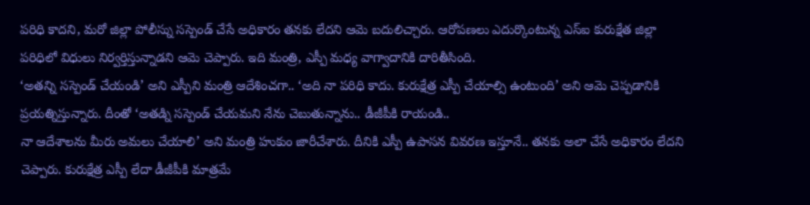పరిధి కాదని, మరో జిల్లా పోలీస్ను సస్పెండ్ చేసే అధికారం తనకు లేదని ఆమె బదులిచ్చారు. ఆరోపణలు ఎదుర్కొంటున్న ఎస్ఐ కురుక్షేత జిల్లా పరిధిలో విధులు నిర్వర్తిస్తున్నాడని ఆమె చెప్పారు. ఇది మంత్రి, ఎస్పీ మధ్య వాగ్వాదానికి దారితీసింది.
‘అతన్ని సస్పెండ్ చేయండి’ అని ఎస్పీని మంత్రి ఆదేశించగా.. ‘అది నా పరిధి కాదు. కురుక్షేత్ర ఎస్పీ చేయాల్సి ఉంటుంది’ అని ఆమె చెప్పడానికి ప్రయత్నిస్తున్నారు. దీంతో ‘అతడ్ని సస్పెండ్ చేయమని నేను చెబుతున్నాను.. డీజీపీకి రాయండి..
నా ఆదేశాలను మీరు అమలు చేయాలి’ అని మంత్రి హుకుం జారీచేశారు. దీనికి ఎస్పీ ఉపాసన వివరణ ఇస్తూనే.. తనకు అలా చేసే అధికారం లేదని చెప్పారు. కురుక్షేత్ర ఎస్పీ లేదా డీజీపీకి మాత్రమే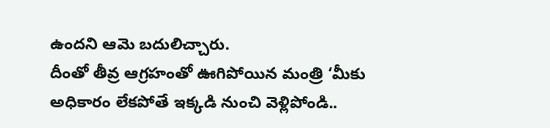ఉందని ఆమె బదులిచ్చారు.
దీంతో తీవ్ర ఆగ్రహంతో ఊగిపోయిన మంత్రి ‘మీకు అధికారం లేకపోతే ఇక్కడి నుంచి వెళ్లిపోండి..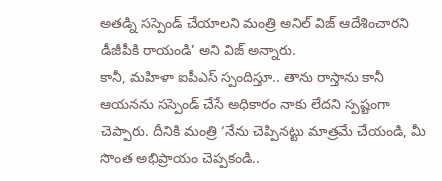అతడ్ని సస్పెండ్ చేయాలని మంత్రి అనిల్ విజ్ ఆదేశించారని డీజీపీకి రాయండి’ అని విజ్ అన్నారు.
కానీ, మహిళా ఐపీఎస్ స్పందిస్తూ.. తాను రాస్తాను కానీ ఆయనను సస్పెండ్ చేసే అధికారం నాకు లేదని స్పష్టంగా చెప్పారు. దీనికి మంత్రి ‘నేను చెప్పినట్టు మాత్రమే చేయండి, మీ సొంత అభిప్రాయం చెప్పకండి..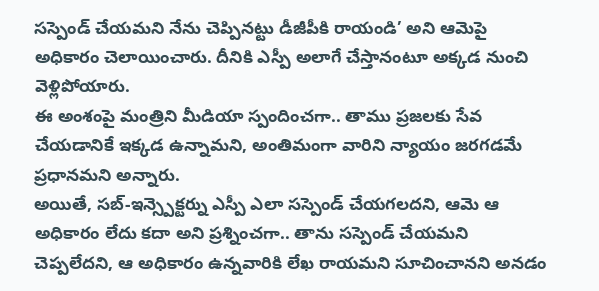సస్పెండ్ చేయమని నేను చెప్పినట్టు డీజీపీకి రాయండి’ అని ఆమెపై అధికారం చెలాయించారు. దీనికి ఎస్పీ అలాగే చేస్తానంటూ అక్కడ నుంచి వెళ్లిపోయారు.
ఈ అంశంపై మంత్రిని మీడియా స్పందించగా.. తాము ప్రజలకు సేవ చేయడానికే ఇక్కడ ఉన్నామని, అంతిమంగా వారిని న్యాయం జరగడమే ప్రధానమని అన్నారు.
అయితే, సబ్-ఇన్స్పెక్టర్ను ఎస్పీ ఎలా సస్పెండ్ చేయగలదని, ఆమె ఆ అధికారం లేదు కదా అని ప్రశ్నించగా.. తాను సస్పెండ్ చేయమని చెప్పలేదని, ఆ అధికారం ఉన్నవారికి లేఖ రాయమని సూచించానని అనడం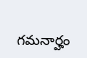గమనార్హం